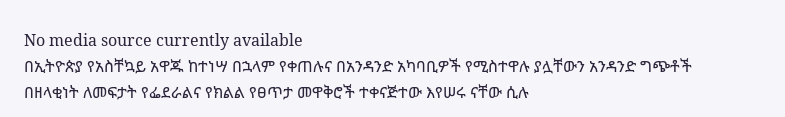No media source currently available
በኢትዮጵያ የአስቸኳይ አዋጁ ከተነሣ በኋላም የቀጠሉና በአንዳንድ አካባቢዎች የሚስተዋሉ ያሏቸውን አንዳንድ ግጭቶች በዘላቂነት ለመፍታት የፌደራልና የክልል የፀጥታ መዋቅሮች ተቀናጅተው እየሠሩ ናቸው ሲሉ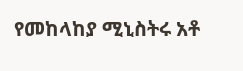የመከላከያ ሚኒስትሩ አቶ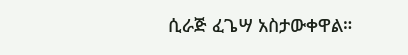ሲራጅ ፈጌሣ አስታውቀዋል።